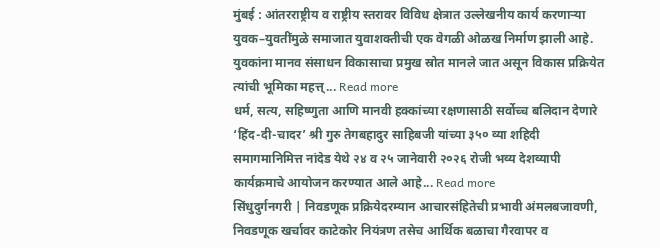मुंबई : आंतरराष्ट्रीय व राष्ट्रीय स्तरावर विविध क्षेत्रात उल्लेखनीय कार्य करणाऱ्या युवक–युवतींमुळे समाजात युवाशक्तीची एक वेगळी ओळख निर्माण झाली आहे. युवकांना मानव संसाधन विकासाचा प्रमुख स्रोत मानले जात असून विकास प्रक्रियेत त्यांची भूमिका महत्त्... Read more
धर्म, सत्य, सहिष्णुता आणि मानवी हक्कांच्या रक्षणासाठी सर्वोच्च बलिदान देणारे ‘हिंद-दी-चादर’ श्री गुरु तेगबहादुर साहिबजी यांच्या ३५० व्या शहिदी समागमानिमित्त नांदेड येथे २४ व २५ जानेवारी २०२६ रोजी भव्य देशव्यापी कार्यक्रमाचे आयोजन करण्यात आले आहे... Read more
सिंधुदुर्गनगरी | निवडणूक प्रक्रियेदरम्यान आचारसंहितेची प्रभावी अंमलबजावणी, निवडणूक खर्चावर काटेकोर नियंत्रण तसेच आर्थिक बळाचा गैरवापर व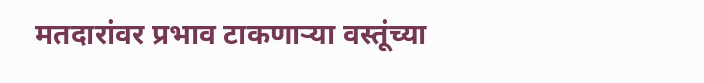मतदारांवर प्रभाव टाकणाऱ्या वस्तूंच्या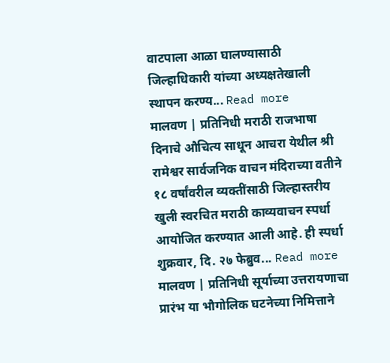वाटपाला आळा घालण्यासाठी जिल्हाधिकारी यांच्या अध्यक्षतेखाली स्थापन करण्य... Read more
मालवण | प्रतिनिधी मराठी राजभाषा दिनाचे औचित्य साधून आचरा येथील श्री रामेश्वर सार्वजनिक वाचन मंदिराच्या वतीने १८ वर्षांवरील व्यक्तींसाठी जिल्हास्तरीय खुली स्वरचित मराठी काव्यवाचन स्पर्धा आयोजित करण्यात आली आहे. ही स्पर्धा शुक्रवार, दि. २७ फेब्रुव... Read more
मालवण | प्रतिनिधी सूर्याच्या उत्तरायणाचा प्रारंभ या भौगोलिक घटनेच्या निमित्ताने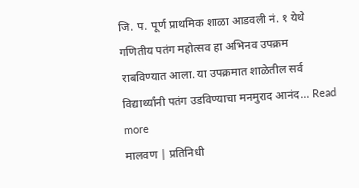जि. प. पूर्ण प्राथमिक शाळा आडवली नं. १ येथे गणितीय पतंग महोत्सव हा अभिनव उपक्रम राबविण्यात आला. या उपक्रमात शाळेतील सर्व विद्यार्थ्यांनी पतंग उडविण्याचा मनमुराद आनंद... Read more
मालवण | प्रतिनिधी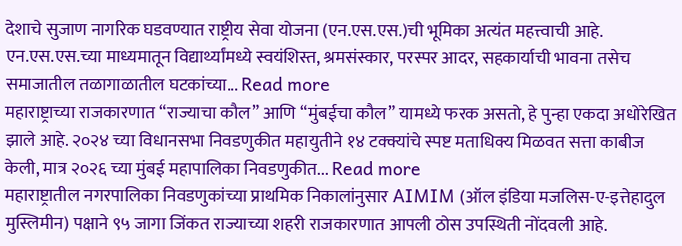देशाचे सुजाण नागरिक घडवण्यात राष्ट्रीय सेवा योजना (एन.एस.एस.)ची भूमिका अत्यंत महत्त्वाची आहे. एन.एस.एस.च्या माध्यमातून विद्यार्थ्यांमध्ये स्वयंशिस्त, श्रमसंस्कार, परस्पर आदर, सहकार्याची भावना तसेच समाजातील तळागाळातील घटकांच्या... Read more
महाराष्ट्राच्या राजकारणात “राज्याचा कौल” आणि “मुंबईचा कौल” यामध्ये फरक असतो, हे पुन्हा एकदा अधोरेखित झाले आहे. २०२४ च्या विधानसभा निवडणुकीत महायुतीने १४ टक्क्यांचे स्पष्ट मताधिक्य मिळवत सत्ता काबीज केली, मात्र २०२६ च्या मुंबई महापालिका निवडणुकीत... Read more
महाराष्ट्रातील नगरपालिका निवडणुकांच्या प्राथमिक निकालांनुसार AIMIM (ऑल इंडिया मजलिस-ए-इत्तेहादुल मुस्लिमीन) पक्षाने ९५ जागा जिंकत राज्याच्या शहरी राजकारणात आपली ठोस उपस्थिती नोंदवली आहे.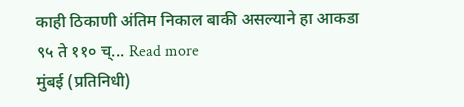काही ठिकाणी अंतिम निकाल बाकी असल्याने हा आकडा ९५ ते ११० च्... Read more
मुंबई (प्रतिनिधी)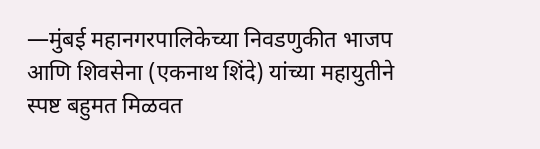—मुंबई महानगरपालिकेच्या निवडणुकीत भाजप आणि शिवसेना (एकनाथ शिंदे) यांच्या महायुतीने स्पष्ट बहुमत मिळवत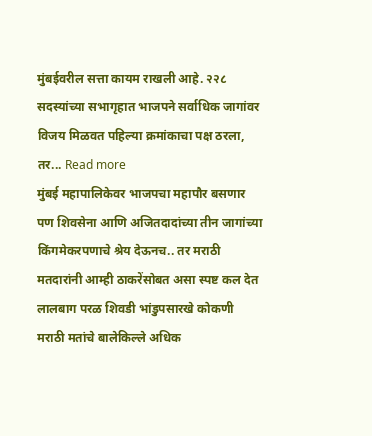मुंबईवरील सत्ता कायम राखली आहे. २२८ सदस्यांच्या सभागृहात भाजपने सर्वाधिक जागांवर विजय मिळवत पहिल्या क्रमांकाचा पक्ष ठरला, तर... Read more
मुंबई महापालिकेवर भाजपचा महापौर बसणार पण शिवसेना आणि अजितदादांच्या तीन जागांच्या किंगमेकरपणाचे श्रेय देऊनच.. तर मराठी मतदारांनी आम्ही ठाकरेंसोबत असा स्पष्ट कल देत लालबाग परळ शिवडी भांडुपसारखे कोकणी मराठी मतांचे बालेकिल्ले अधिक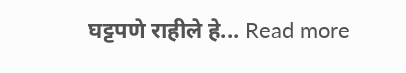घट्टपणे राहीले हे... Read more